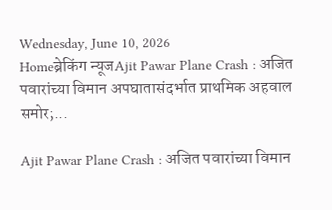Wednesday, June 10, 2026
Homeब्रेकिंग न्यूजAjit Pawar Plane Crash : अजित पवारांच्या विमान अपघातासंदर्भात प्राथमिक अहवाल समोर;...

Ajit Pawar Plane Crash : अजित पवारांच्या विमान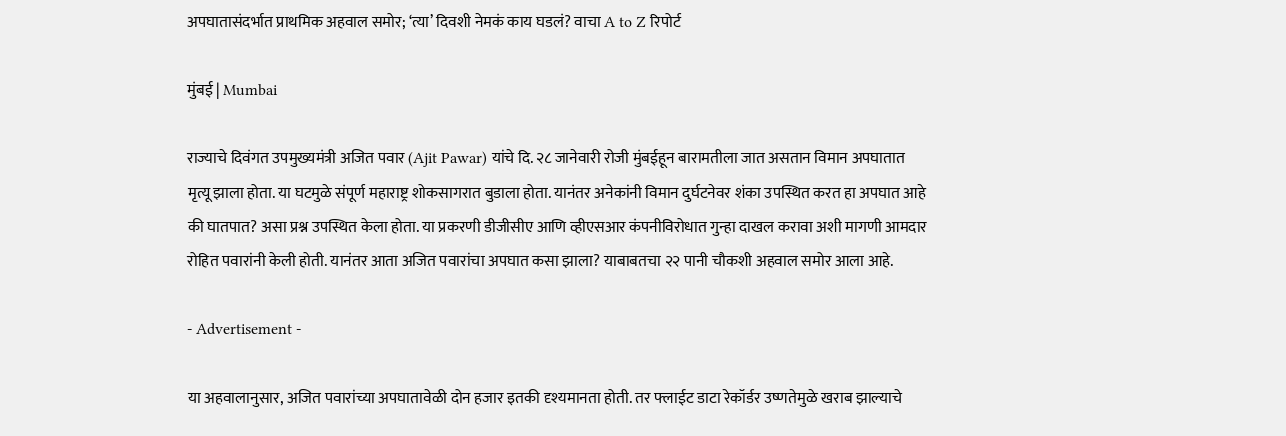अपघातासंदर्भात प्राथमिक अहवाल समोर; ‘त्या’ दिवशी नेमकं काय घडलं? वाचा A to Z रिपोर्ट

मुंबई | Mumbai

राज्याचे दिवंगत उपमुख्यमंत्री अजित पवार (Ajit Pawar) यांचे दि. २८ जानेवारी रोजी मुंबईहून बारामतीला जात असतान विमान अपघातात मृत्यू झाला होता. या घटमुळे संपूर्ण महाराष्ट्र शोकसागरात बुडाला होता. यानंतर अनेकांनी विमान दुर्घटनेवर शंका उपस्थित करत हा अपघात आहे की घातपात? असा प्रश्न उपस्थित केला होता. या प्रकरणी डीजीसीए आणि व्हीएसआर कंपनीविरोधात गुन्हा दाखल करावा अशी मागणी आमदार रोहित पवारांनी केली होती. यानंतर आता अजित पवारांचा अपघात कसा झाला? याबाबतचा २२ पानी चौकशी अहवाल समोर आला आहे.

- Advertisement -

या अहवालानुसार, अजित पवारांच्या अपघातावेळी दोन हजार इतकी दृश्यमानता होती. तर फ्लाईट डाटा रेकॉर्डर उष्णतेमुळे खराब झाल्याचे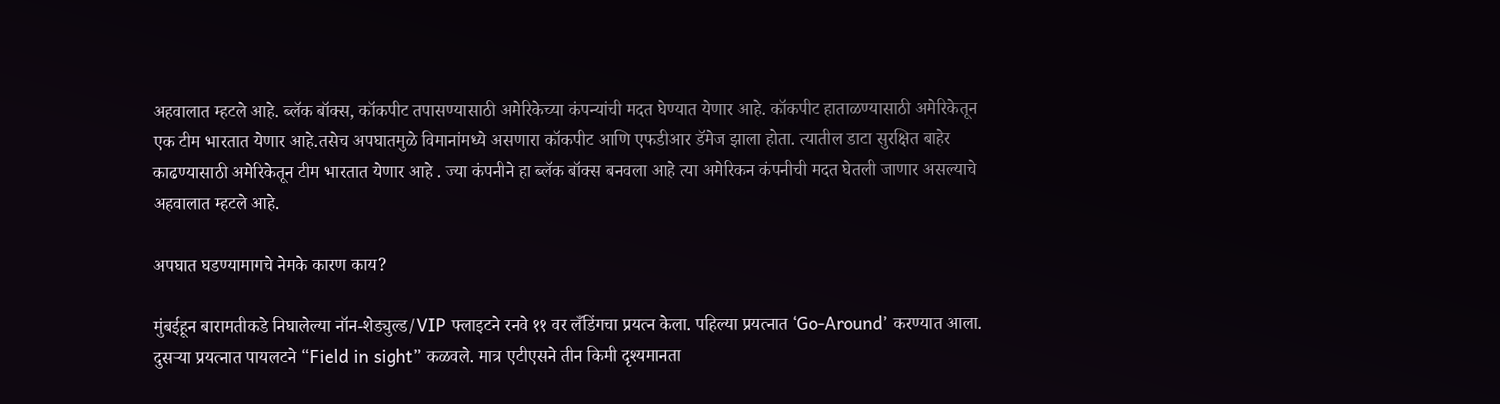अहवालात म्हटले आहे. ब्लॅक बॉक्स, कॉकपीट तपासण्यासाठी अमेरिकेच्या कंपन्यांची मदत घेण्यात येणार आहे. कॉकपीट हाताळण्यासाठी अमेरिकेतून एक टीम भारतात येणार आहे.तसेच अपघातमुळे विमानांमध्ये असणारा कॉकपीट आणि एफडीआर डॅमेज झाला होता. त्यातील डाटा सुरक्षित बाहेर काढण्यासाठी अमेरिकेतून टीम भारतात येणार आहे . ज्या कंपनीने हा ब्लॅक बॉक्स बनवला आहे त्या अमेरिकन कंपनीची मदत घेतली जाणार असल्याचे अहवालात म्हटले आहे.

अपघात घडण्यामागचे नेमके कारण काय?

मुंबईहून बारामतीकडे निघालेल्या नॉन-शेड्युल्ड/VIP फ्लाइटने रनवे ११ वर लँडिंगचा प्रयत्न केला. पहिल्या प्रयत्नात ‘Go-Around’ करण्यात आला. दुसऱ्या प्रयत्नात पायलटने “Field in sight” कळवले. मात्र एटीएसने तीन किमी दृश्यमानता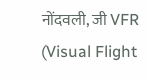नोंदवली, जी VFR (Visual Flight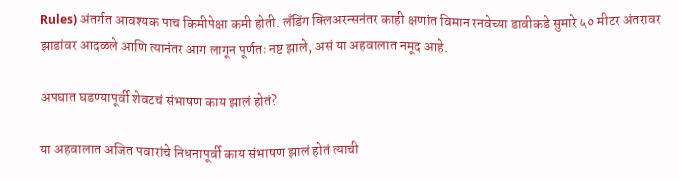Rules) अंतर्गत आवश्यक पाच किमीपेक्षा कमी होती. लँडिंग क्लिअरन्सनंतर काही क्षणांत विमान रनवेच्या डावीकडे सुमारे ५० मीटर अंतरावर झाडांवर आदळले आणि त्यानंतर आग लागून पूर्णतः नष्ट झाले, असं या अहवालात नमूद आहे.

अपघात घडण्यापूर्वी शेवटचं संभाषण काय झालं होतं?

या अहवालात अजित पवारांचे निधनापूर्वी काय संभाषण झालं होतं त्याची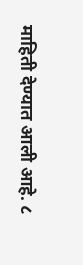माहिती देण्यात आली आहे. ८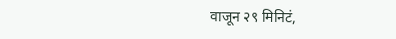वाजून २९ मिनिटं,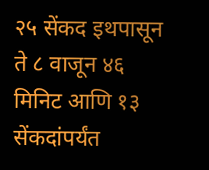२५ सेंकद इथपासून ते ८ वाजून ४६ मिनिट आणि १३ सेंकदांपर्यंत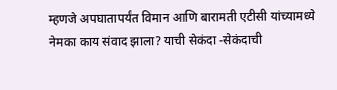म्हणजे अपघातापर्यंत विमान आणि बारामती एटीसी यांच्यामध्ये नेमका काय संवाद झाला? याची सेकंदा -सेकंदाची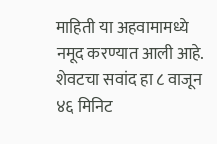माहिती या अहवामामध्ये नमूद करण्यात आली आहे. शेवटचा सवांद हा ८ वाजून ४६ मिनिट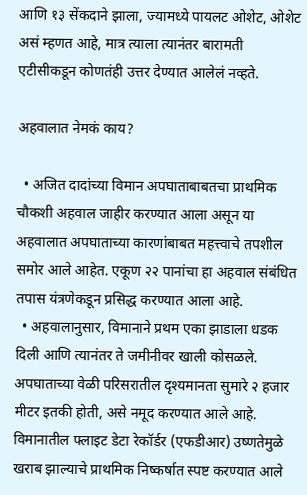आणि १३ सेंकदाने झाला, ज्यामध्ये पायलट ओशेट, ओशेट असं म्हणत आहे, मात्र त्याला त्यानंतर बारामती एटीसीकडून कोणतंही उत्तर देण्यात आलेलं नव्हते.

अहवालात नेमकं काय?

  • अजित दादांच्या विमान अपघाताबाबतचा प्राथमिक चौकशी अहवाल जाहीर करण्यात आला असून या अहवालात अपघाताच्या कारणांबाबत महत्त्वाचे तपशील समोर आले आहेत. एकूण २२ पानांचा हा अहवाल संबंधित तपास यंत्रणेकडून प्रसिद्ध करण्यात आला आहे.
  • अहवालानुसार, विमानाने प्रथम एका झाडाला धडक दिली आणि त्यानंतर ते जमीनीवर खाली कोसळले. अपघाताच्या वेळी परिसरातील दृश्यमानता सुमारे २ हजार मीटर इतकी होती, असे नमूद करण्यात आले आहे. विमानातील फ्लाइट डेटा रेकॉर्डर (एफडीआर) उष्णतेमुळे खराब झाल्याचे प्राथमिक निष्कर्षात स्पष्ट करण्यात आले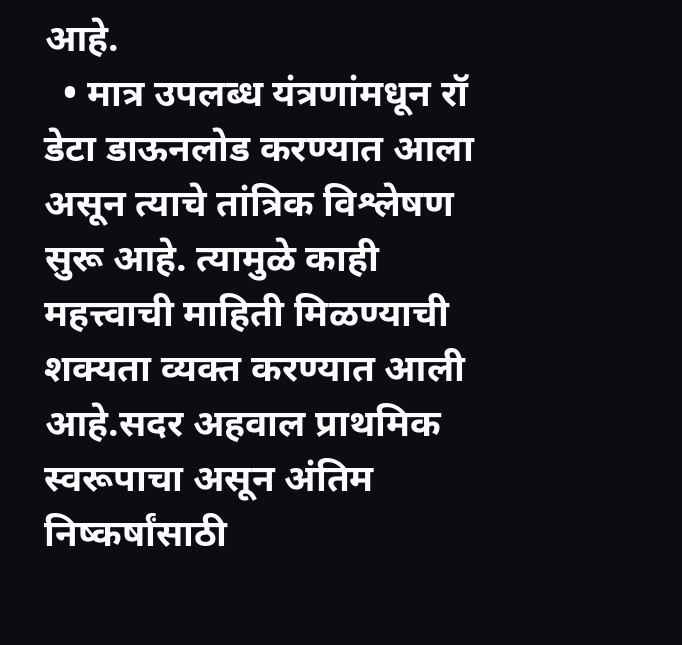आहे.
  • मात्र उपलब्ध यंत्रणांमधून रॉ डेटा डाऊनलोड करण्यात आला असून त्याचे तांत्रिक विश्लेषण सुरू आहे. त्यामुळे काही महत्त्वाची माहिती मिळण्याची शक्यता व्यक्त करण्यात आली आहे.सदर अहवाल प्राथमिक स्वरूपाचा असून अंतिम निष्कर्षांसाठी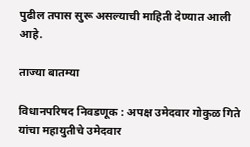पुढील तपास सुरू असल्याची माहिती देण्यात आली आहे.

ताज्या बातम्या

विधानपरिषद निवडणूक : अपक्ष उमेदवार गोकुळ गिते यांचा महायुतीचे उमेदवार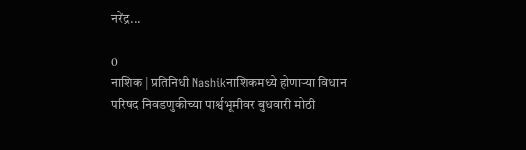नरेंद्र...

0
नाशिक | प्रतिनिधी Nashikनाशिकमध्ये होणाऱ्या विधान परिषद निवडणुकीच्या पार्श्वभूमीवर बुधवारी मोठी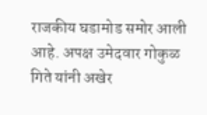राजकीय घडामोड समोर आली आहे. अपक्ष उमेदवार गोकुळ गिते यांनी अखेर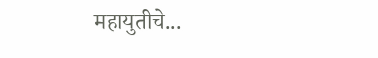महायुतीचे...